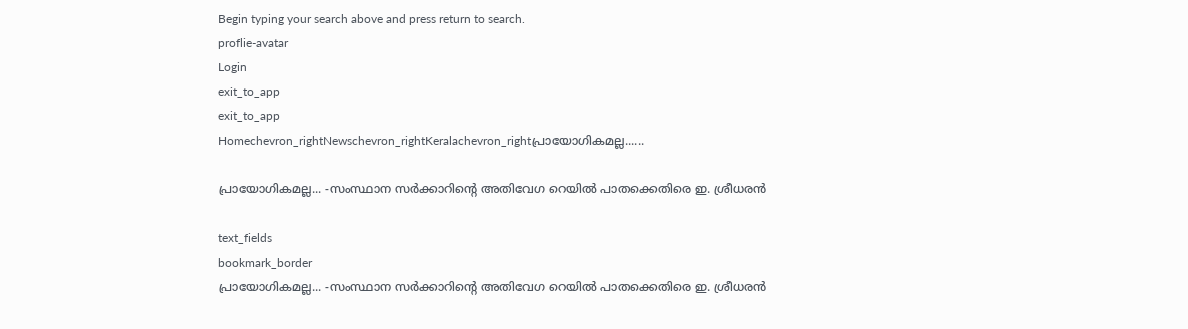Begin typing your search above and press return to search.
proflie-avatar
Login
exit_to_app
exit_to_app
Homechevron_rightNewschevron_rightKeralachevron_rightപ്രായോഗികമല്ല......

പ്രായോഗികമല്ല... -സംസ്ഥാന സർക്കാറിന്‍റെ അതിവേഗ റെയിൽ പാതക്കെതിരെ ഇ. ശ്രീധരൻ

text_fields
bookmark_border
പ്രായോഗികമല്ല... -സംസ്ഥാന സർക്കാറിന്‍റെ അതിവേഗ റെയിൽ പാതക്കെതിരെ ഇ. ശ്രീധരൻ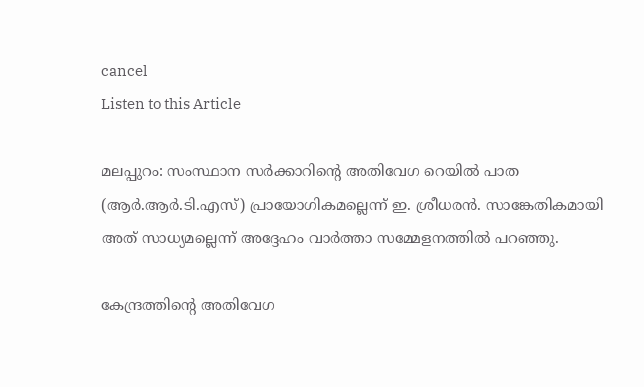cancel
Listen to this Article

മലപ്പുറം: സംസ്ഥാന സർക്കാറിന്‍റെ അതിവേഗ റെയിൽ പാത (ആർ.ആർ.ടി.എസ്) പ്രായോഗികമല്ലെന്ന് ഇ. ശ്രീധരൻ. സാങ്കേതികമായി അത് സാധ്യമല്ലെന്ന് അദ്ദേഹം വാർത്താ സമ്മേളനത്തിൽ പറഞ്ഞു.

കേന്ദ്രത്തിന്‍റെ അതിവേഗ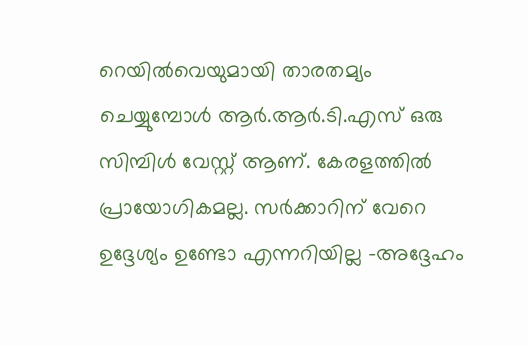റെയിൽവെയുമായി താരതമ്യം ചെയ്യുമ്പോൾ ആർ.ആർ.ടി.എസ് ഒരു സിമ്പിൾ വേസ്റ്റ് ആണ്. കേരളത്തില്‍ പ്രായോഗികമല്ല. സർക്കാറിന് വേറെ ഉദ്ദേശ്യം ഉണ്ടോ എന്നറിയില്ല -അദ്ദേഹം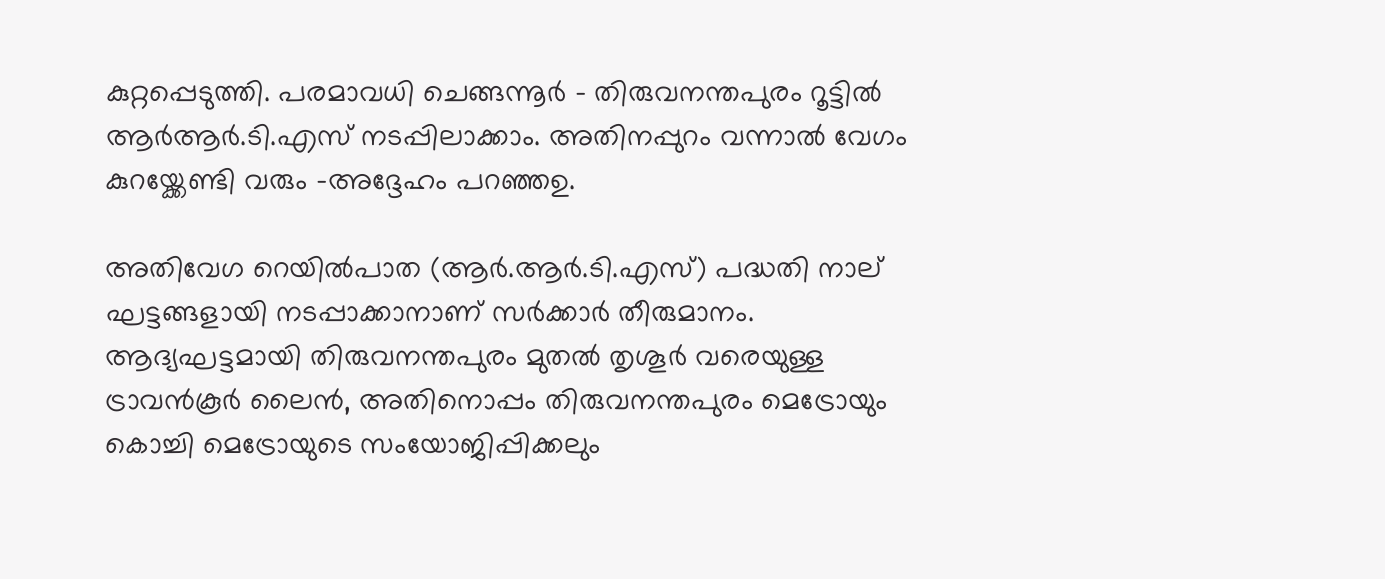കുറ്റപ്പെടുത്തി. പരമാവധി ചെങ്ങന്നൂർ - തിരുവനന്തപുരം റൂട്ടില്‍ ആർആർ.ടി.എസ് നടപ്പിലാക്കാം. അതിനപ്പുറം വന്നാൽ വേഗം കുറയ്ക്കേണ്ടി വരും -അദ്ദേഹം പറഞ്ഞഉ.

അതിവേഗ റെയിൽപാത (ആർ.ആർ.ടി.എസ്) പദ്ധതി നാല് ഘട്ടങ്ങളായി നടപ്പാക്കാനാണ് സർക്കാർ തീരുമാനം. ആദ്യഘട്ടമായി തിരുവനന്തപുരം മുതൽ തൃശൂർ വരെയുള്ള ട്രാവൻകൂർ ലൈൻ, അതിനൊപ്പം തിരുവനന്തപുരം മെട്രോയും കൊച്ചി മെട്രോയുടെ സംയോജിപ്പിക്കലും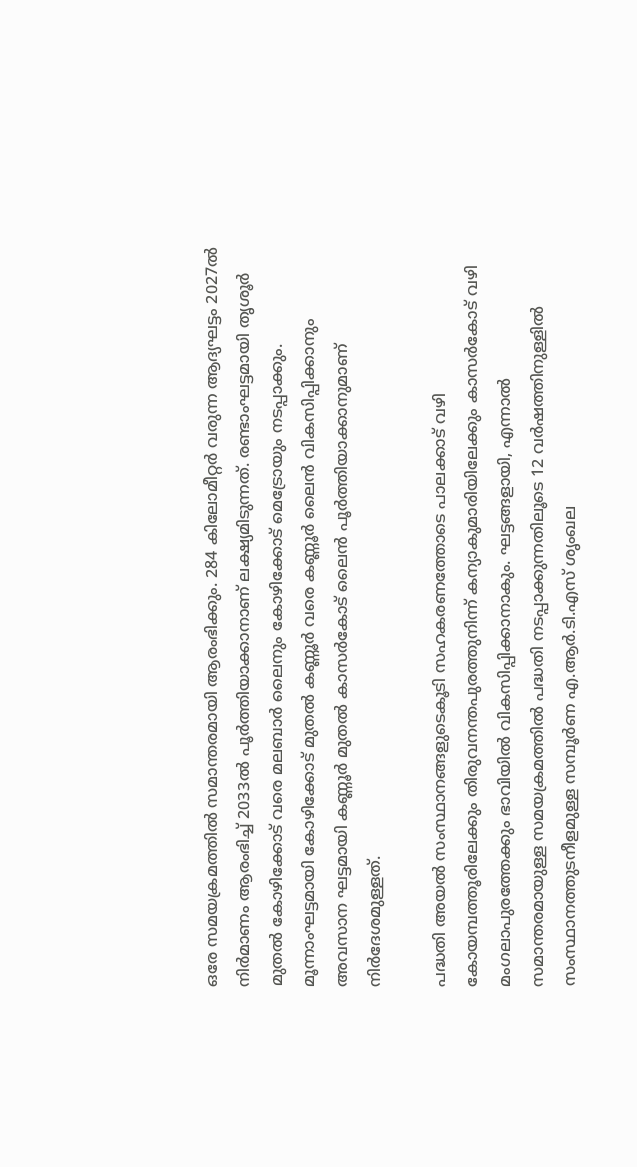ഒരേ സമയക്രമത്തിൽ സമാന്തരമായി ആരംഭിക്കും. 284 കിലോമീറ്റർ വരുന്ന ആദ്യഘട്ടം 2027ൽ നിർമാണം ആരംഭിച്ച് 2033ൽ പൂർത്തിയാക്കാനാണ് ലക്ഷ്യമിടുന്നത്. രണ്ടാംഘട്ടമായി തൃശൂർ മുതൽ കോഴിക്കോട് വരെ മലബാർ ലൈനും കോഴിക്കോട് മെട്രോയും നടപ്പാക്കും. മൂന്നാംഘട്ടമായി കോഴിക്കോട് മുതൽ കണ്ണൂർ വരെ കണ്ണൂർ ലൈൻ വികസിപ്പിക്കാനും അവസാന ഘട്ടമായി കണ്ണൂർ മുതൽ കാസർകോട് ലൈൻ പൂർത്തിയാക്കാനുമാണ് നിർദേശമുള്ളത്.

പദ്ധതി അയൽ സംസ്ഥാനങ്ങളുടെകൂടി സഹകരണത്തോടെ പാലക്കാട് വഴി കോയമ്പത്തൂരിലേക്കും തിരുവനന്തപുരത്തുനിന്ന് കന്യാകുമാരിയിലേക്കും കാസർകോട് വഴി മംഗലാപുരത്തേക്കും ഭാവിയിൽ വികസിപ്പിക്കാനാകും. ഘട്ടങ്ങളായി, എന്നാൽ സമാന്തരമായുള്ള സമയക്രമത്തിൽ പദ്ധതി നടപ്പാക്കുന്നതിലൂടെ 12 വർഷത്തിനുള്ളിൽ സംസ്ഥാനത്തുടനീളമുള്ള സമ്പൂർണ എ.ആർ.ടി.എസ് ശൃംഖല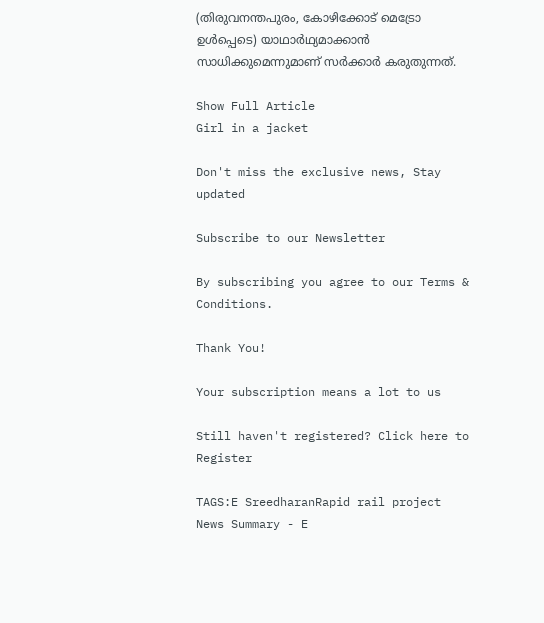(തിരുവനന്തപുരം, കോഴിക്കോട് മെട്രോ ഉൾപ്പെടെ) യാഥാർഥ്യമാക്കാൻ സാധിക്കുമെന്നുമാണ് സർക്കാർ കരുതുന്നത്.

Show Full Article
Girl in a jacket

Don't miss the exclusive news, Stay updated

Subscribe to our Newsletter

By subscribing you agree to our Terms & Conditions.

Thank You!

Your subscription means a lot to us

Still haven't registered? Click here to Register

TAGS:E SreedharanRapid rail project
News Summary - E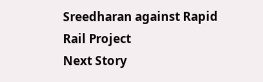Sreedharan against Rapid Rail Project
Next Story